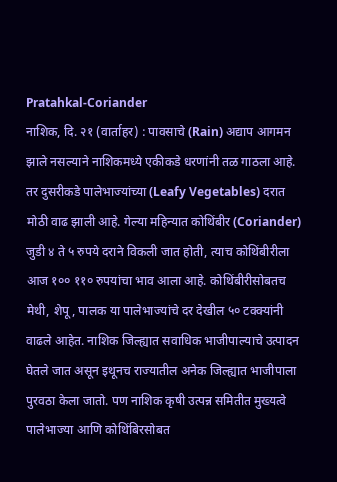Pratahkal-Coriander
नाशिक, दि. २१ (वार्ताहर) : पावसाचे (Rain) अद्याप आगमन झाले नसल्याने नाशिकमध्ये एकीकडे धरणांनी तळ गाठला आहे. तर दुसरीकडे पालेभाज्यांच्या (Leafy Vegetables) दरात मोठी वाढ झाली आहे. गेल्या महिन्यात कोथिंबीर (Coriander) जुडी ४ ते ५ रुपये दराने विकली जात होती, त्याच कोथिंबीरीला आज १०० ११० रुपयांचा भाव आला आहे. कोथिंबीरीसोबतच मेथी, शेपू, पालक या पालेभाज्यांचे दर देखील ५० टक्क्यांनी वाढले आहेत. नाशिक जिल्ह्यात सवाधिक भाजीपाल्याचे उत्पादन घेतले जात असून इथूनच राज्यातील अनेक जिल्ह्यात भाजीपाला पुरवठा केला जातो. पण नाशिक कृषी उत्पन्न समितीत मुख्यत्वे पालेभाज्या आणि कोथिंबिरसोबत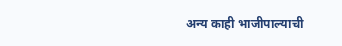अन्य काही भाजीपाल्याची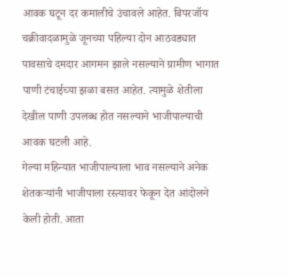आवक घटून दर कमालीचे उंचावले आहेत. बिपरजॉय चक्रीवादळामुळे जूनच्या पहिल्या दोन आठवड्यात पावसाचे दमदार आगमन झाले नसल्याने ग्रामीण भागात पाणी टंचाईच्या झळा बसत आहेत. त्यामुळे शेतीला देखील पाणी उपलब्ध होत नसल्याने भाजीपाल्याची आवक घटली आहे.
गेल्या महिन्यात भाजीपाल्याला भाव नसल्याने अनेक शेतकऱ्यांनी भाजीपाला रस्त्यावर फेकून देत आंदोलने केली होती. आता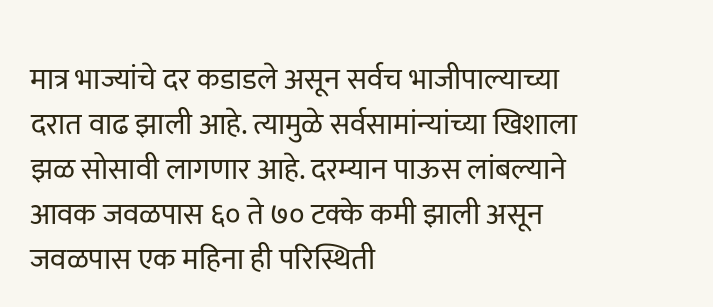मात्र भाज्यांचे दर कडाडले असून सर्वच भाजीपाल्याच्या दरात वाढ झाली आहे. त्यामुळे सर्वसामांन्यांच्या खिशाला झळ सोसावी लागणार आहे. दरम्यान पाऊस लांबल्याने आवक जवळपास ६० ते ७० टक्के कमी झाली असून जवळपास एक महिना ही परिस्थिती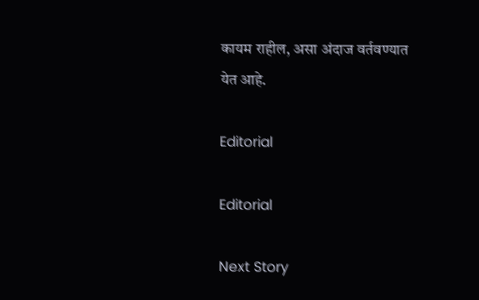कायम राहील, असा अंदाज वर्तवण्यात येत आहे.

Editorial

Editorial

Next Story